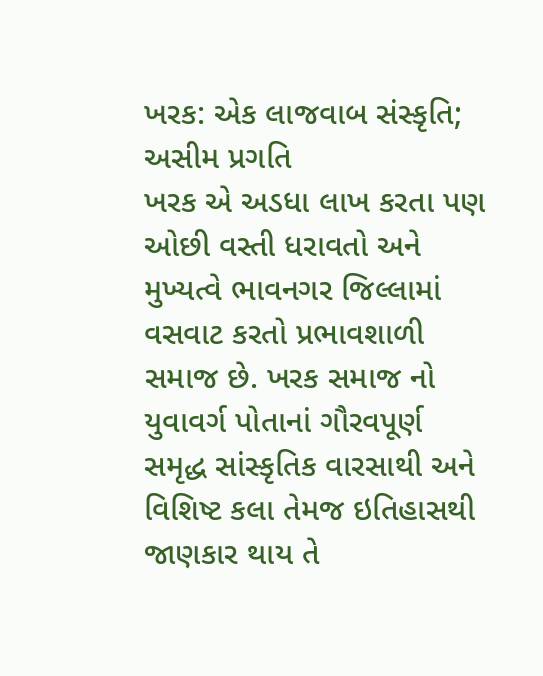ખરક: એક લાજવાબ સંસ્કૃતિ; અસીમ પ્રગતિ
ખરક એ અડધા લાખ કરતા પણ ઓછી વસ્તી ધરાવતો અને મુખ્યત્વે ભાવનગર જિલ્લામાં વસવાટ કરતો પ્રભાવશાળી સમાજ છે. ખરક સમાજ નો યુવાવર્ગ પોતાનાં ગૌરવપૂર્ણ સમૃદ્ધ સાંસ્કૃતિક વારસાથી અને વિશિષ્ટ કલા તેમજ ઇતિહાસથી જાણકાર થાય તે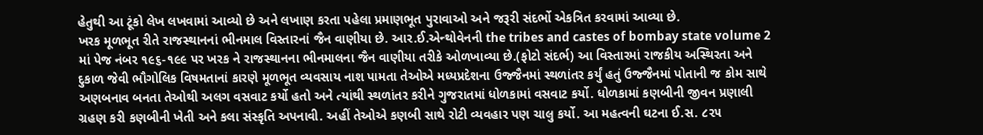હેતુથી આ ટૂંકો લેખ લખવામાં આવ્યો છે અને લખાણ કરતા પહેલા પ્રમાણભૂત પુરાવાઓ અને જરૂરી સંદર્ભો એકત્રિત કરવામાં આવ્યા છે.
ખરક મૂળભૂત રીતે રાજસ્થાનનાં ભીનમાલ વિસ્તારનાં જૈન વાણીયા છે. આર.ઈ.એન્થોવેનની the tribes and castes of bombay state volume 2 માં પેજ નંબર ૧૯૬-૧૯૯ પર ખરક ને રાજસ્થાનના ભીનમાલના જૈન વાણીયા તરીકે ઓળખાવ્યા છે.(ફોટો સંદર્ભ) આ વિસ્તારમાં રાજકીય અસ્થિરતા અને દુકાળ જેવી ભૌગોલિક વિષમતાનાં કારણે મૂળભૂત વ્યવસાય નાશ પામતા તેઓએ મધ્યપ્રદેશના ઉજ્જૈનમાં સ્થળાંતર કર્યું હતું ઉજ્જૈનમાં પોતાની જ કોમ સાથે અણબનાવ બનતા તેઓથી અલગ વસવાટ કર્યો હતો અને ત્યાંથી સ્થળાંતર કરીને ગુજરાતમાં ધોળકામાં વસવાટ કર્યો. ધોળકામાં કણબીની જીવન પ્રણાલી ગ્રહણ કરી કણબીની ખેતી અને કલા સંસ્કૃતિ અપનાવી. અહીં તેઓએ કણબી સાથે રોટી વ્યવહાર પણ ચાલુ કર્યો. આ મહત્વની ઘટના ઈ.સ. ૮૨૫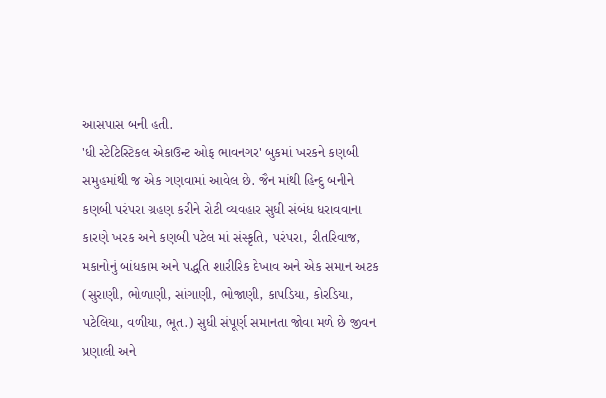આસપાસ બની હતી.
'ધી સ્ટેટિસ્ટિકલ એકાઉન્ટ ઓફ ભાવનગર' બુકમાં ખરકને કણબી સમુહમાંથી જ એક ગણવામાં આવેલ છે. જૈન માંથી હિન્દુ બનીને કણબી પરંપરા ગ્રહણ કરીને રોટી વ્યવહાર સુધી સંબંધ ધરાવવાના કારણે ખરક અને કણબી પટેલ માં સંસ્કૃતિ, પરંપરા, રીતરિવાજ, મકાનોનું બાંધકામ અને પદ્ધતિ શારીરિક દેખાવ અને એક સમાન અટક (સુરાણી, ભોળાણી, સાંગાણી, ભોજાણી, કાપડિયા, કોરડિયા, પટેલિયા, વળીયા, ભૂત.) સુધી સંપૂર્ણ સમાનતા જોવા મળે છે જીવન પ્રણાલી અને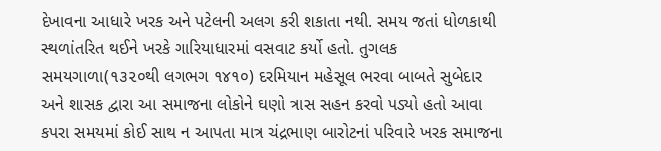દેખાવના આધારે ખરક અને પટેલની અલગ કરી શકાતા નથી. સમય જતાં ધોળકાથી સ્થળાંતરિત થઈને ખરકે ગારિયાધારમાં વસવાટ કર્યો હતો. તુગલક સમયગાળા(૧૩૨૦થી લગભગ ૧૪૧૦) દરમિયાન મહેસૂલ ભરવા બાબતે સુબેદાર અને શાસક દ્વારા આ સમાજના લોકોને ઘણો ત્રાસ સહન કરવો પડ્યો હતો આવા કપરા સમયમાં કોઈ સાથ ન આપતા માત્ર ચંદ્રભાણ બારોટનાં પરિવારે ખરક સમાજના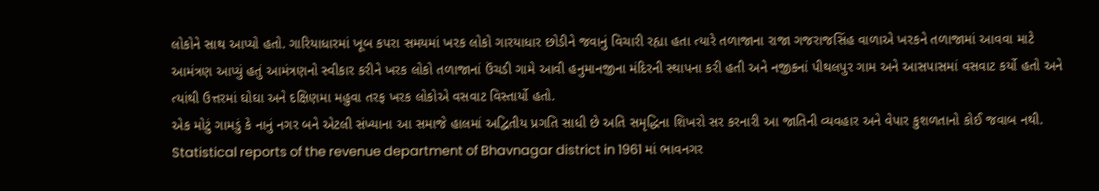લોકોને સાથ આપ્યો હતો. ગારિયાધારમાં ખૂબ કપરા સમયમાં ખરક લોકો ગારયાધાર છોડીને જવાનું વિચારી રહ્યા હતા ત્યારે તળાજાના રાજા ગજરાજસિંહ વાળાએ ખરકને તળાજામાં આવવા માટે આમંત્રણ આપ્યું હતું આમંત્રણનો સ્વીકાર કરીને ખરક લોકો તળાજાનાં ઉંચડી ગામે આવી હનુમાનજીના મંદિરની સ્થાપના કરી હતી અને નજીકનાં પીથલપુર ગામ અને આસપાસમાં વસવાટ કર્યો હતો અને ત્યાંથી ઉત્તરમાં ઘોઘા અને દક્ષિણમા મહુવા તરફ ખરક લોકોએ વસવાટ વિસ્તાર્યો હતો.
એક મોટું ગામડું કે નાનું નગર બને એટલી સંખ્યાના આ સમાજે હાલમાં અદ્વિતીય પ્રગતિ સાધી છે અતિ સમૃદ્ધિના શિખરો સર કરનારી આ જાતિની વ્યવહાર અને વેપાર કુશળતાનો કોઈ જવાબ નથી.
Statistical reports of the revenue department of Bhavnagar district in 1961 માં ભાવનગર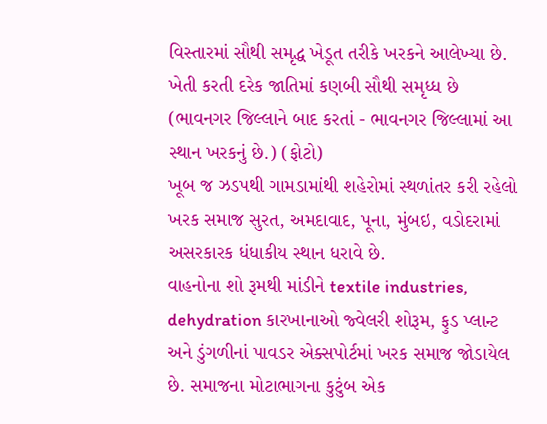વિસ્તારમાં સૌથી સમૃદ્ધ ખેડૂત તરીકે ખરકને આલેખ્યા છે. ખેતી કરતી દરેક જાતિમાં કણબી સૌથી સમૃધ્ધ છે (ભાવનગર જિલ્લાને બાદ કરતાં - ભાવનગર જિલ્લામાં આ સ્થાન ખરકનું છે.) (ફોટો)
ખૂબ જ ઝડપથી ગામડામાંથી શહેરોમાં સ્થળાંતર કરી રહેલો ખરક સમાજ સુરત, અમદાવાદ, પૂના, મુંબઇ, વડોદરામાં અસરકારક ધંધાકીય સ્થાન ધરાવે છે.
વાહનોના શો રૂમથી માંડીને textile industries, dehydration કારખાનાઓ જ્વેલરી શોરૂમ, ફુડ પ્લાન્ટ અને ડુંગળીનાં પાવડર એક્સપોર્ટમાં ખરક સમાજ જોડાયેલ છે. સમાજના મોટાભાગના કુટુંબ એક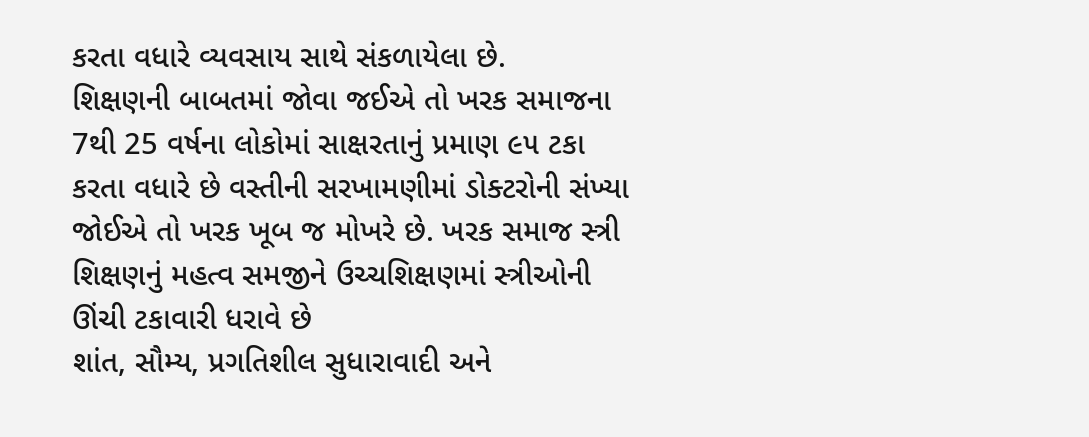કરતા વધારે વ્યવસાય સાથે સંકળાયેલા છે.
શિક્ષણની બાબતમાં જોવા જઈએ તો ખરક સમાજના 7થી 25 વર્ષના લોકોમાં સાક્ષરતાનું પ્રમાણ ૯૫ ટકા કરતા વધારે છે વસ્તીની સરખામણીમાં ડોક્ટરોની સંખ્યા જોઈએ તો ખરક ખૂબ જ મોખરે છે. ખરક સમાજ સ્ત્રી શિક્ષણનું મહત્વ સમજીને ઉચ્ચશિક્ષણમાં સ્ત્રીઓની ઊંચી ટકાવારી ધરાવે છે
શાંત, સૌમ્ય, પ્રગતિશીલ સુધારાવાદી અને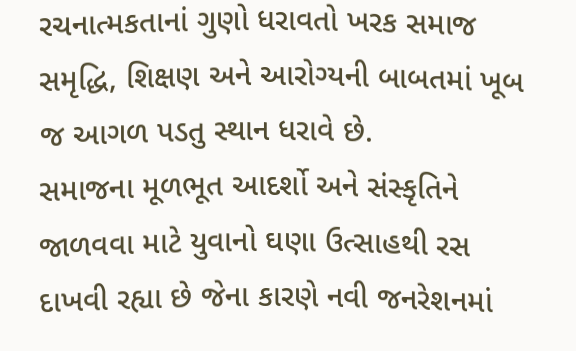રચનાત્મકતાનાં ગુણો ધરાવતો ખરક સમાજ સમૃદ્ધિ, શિક્ષણ અને આરોગ્યની બાબતમાં ખૂબ જ આગળ પડતુ સ્થાન ધરાવે છે.
સમાજના મૂળભૂત આદર્શો અને સંસ્કૃતિને જાળવવા માટે યુવાનો ઘણા ઉત્સાહથી રસ દાખવી રહ્યા છે જેના કારણે નવી જનરેશનમાં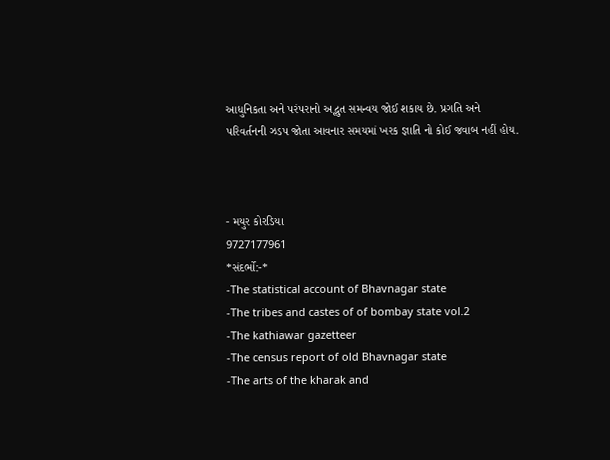આધુનિકતા અને પરંપરાનો અદ્ભુત સમન્વય જોઈ શકાય છે. પ્રગતિ અને પરિવર્તનની ઝડપ જોતા આવનાર સમયમાં ખરક જ્ઞાતિ નો કોઈ જવાબ નહીં હોય.



- મયુર કોરડિયા
9727177961
*સંદર્ભો:-*
-The statistical account of Bhavnagar state
-The tribes and castes of of bombay state vol.2
-The kathiawar gazetteer
-The census report of old Bhavnagar state
-The arts of the kharak and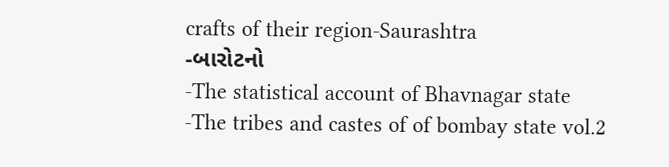crafts of their region-Saurashtra
-બારોટનો
-The statistical account of Bhavnagar state
-The tribes and castes of of bombay state vol.2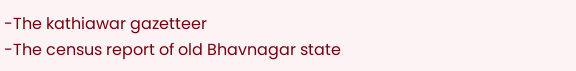-The kathiawar gazetteer
-The census report of old Bhavnagar state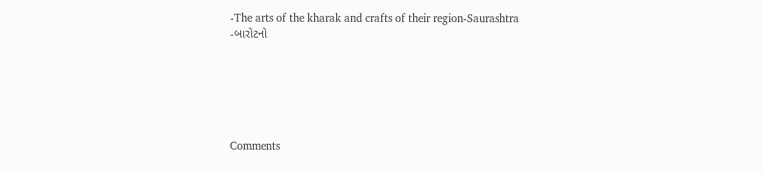-The arts of the kharak and crafts of their region-Saurashtra
-બારોટનો






Comments